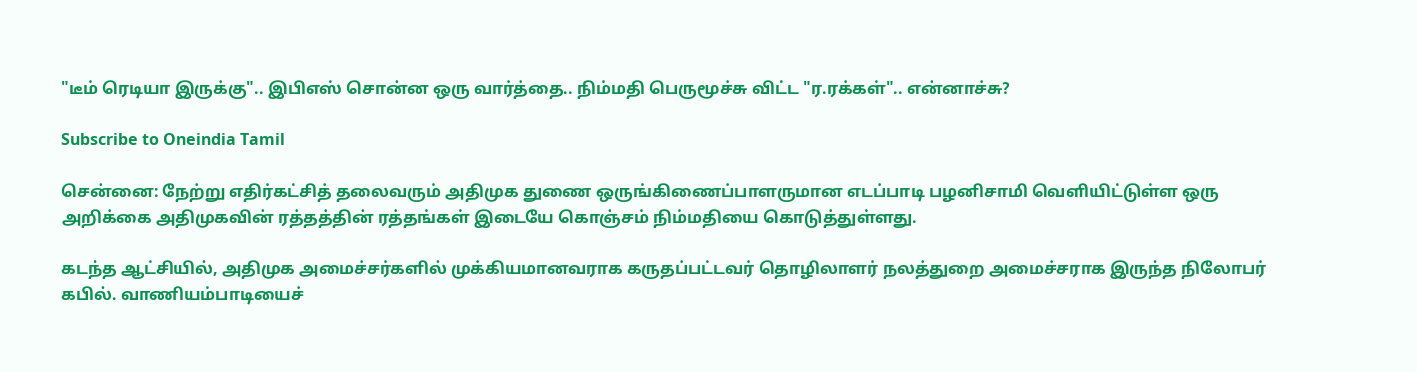"டீம் ரெடியா இருக்கு".. இபிஎஸ் சொன்ன ஒரு வார்த்தை.. நிம்மதி பெருமூச்சு விட்ட "ர.ரக்கள்".. என்னாச்சு?

Subscribe to Oneindia Tamil

சென்னை: நேற்று எதிர்கட்சித் தலைவரும் அதிமுக துணை ஒருங்கிணைப்பாளருமான எடப்பாடி பழனிசாமி வெளியிட்டுள்ள ஒரு அறிக்கை அதிமுகவின் ரத்தத்தின் ரத்தங்கள் இடையே கொஞ்சம் நிம்மதியை கொடுத்துள்ளது.

கடந்த ஆட்சியில், அதிமுக அமைச்சர்களில் முக்கியமானவராக கருதப்பட்டவர் தொழிலாளர் நலத்துறை அமைச்சராக இருந்த நிலோபர் கபில். வாணியம்பாடியைச்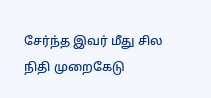சேர்ந்த இவர் மீது சில நிதி முறைகேடு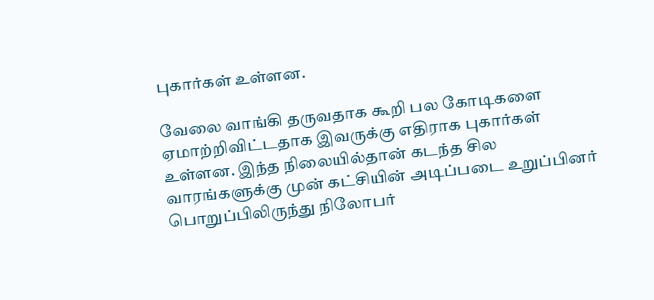புகார்கள் உள்ளன.

வேலை வாங்கி தருவதாக கூறி பல கோடிகளை ஏமாற்றிவிட்டதாக இவருக்கு எதிராக புகார்கள் உள்ளன. இந்த நிலையில்தான் கடந்த சில வாரங்களுக்கு முன் கட்சியின் அடிப்படை உறுப்பினர் பொறுப்பிலிருந்து நிலோபர்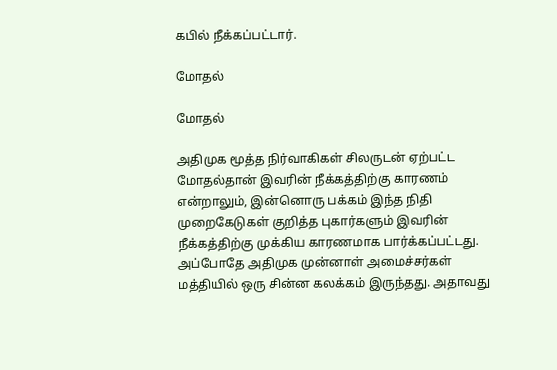கபில் நீக்கப்பட்டார்.

மோதல்

மோதல்

அதிமுக மூத்த நிர்வாகிகள் சிலருடன் ஏற்பட்ட மோதல்தான் இவரின் நீக்கத்திற்கு காரணம் என்றாலும், இன்னொரு பக்கம் இந்த நிதி முறைகேடுகள் குறித்த புகார்களும் இவரின் நீக்கத்திற்கு முக்கிய காரணமாக பார்க்கப்பட்டது. அப்போதே அதிமுக முன்னாள் அமைச்சர்கள் மத்தியில் ஒரு சின்ன கலக்கம் இருந்தது. அதாவது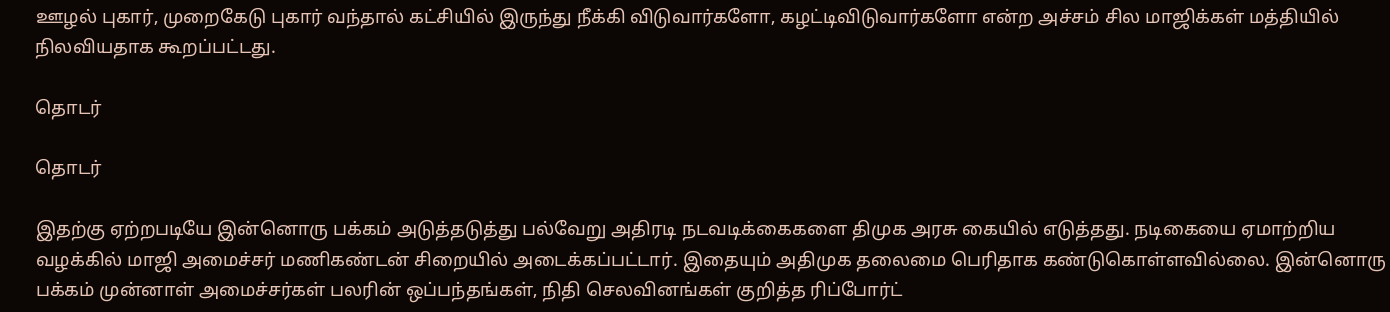ஊழல் புகார், முறைகேடு புகார் வந்தால் கட்சியில் இருந்து நீக்கி விடுவார்களோ, கழட்டிவிடுவார்களோ என்ற அச்சம் சில மாஜிக்கள் மத்தியில் நிலவியதாக கூறப்பட்டது.

தொடர்

தொடர்

இதற்கு ஏற்றபடியே இன்னொரு பக்கம் அடுத்தடுத்து பல்வேறு அதிரடி நடவடிக்கைகளை திமுக அரசு கையில் எடுத்தது. நடிகையை ஏமாற்றிய வழக்கில் மாஜி அமைச்சர் மணிகண்டன் சிறையில் அடைக்கப்பட்டார். இதையும் அதிமுக தலைமை பெரிதாக கண்டுகொள்ளவில்லை. இன்னொரு பக்கம் முன்னாள் அமைச்சர்கள் பலரின் ஒப்பந்தங்கள், நிதி செலவினங்கள் குறித்த ரிப்போர்ட்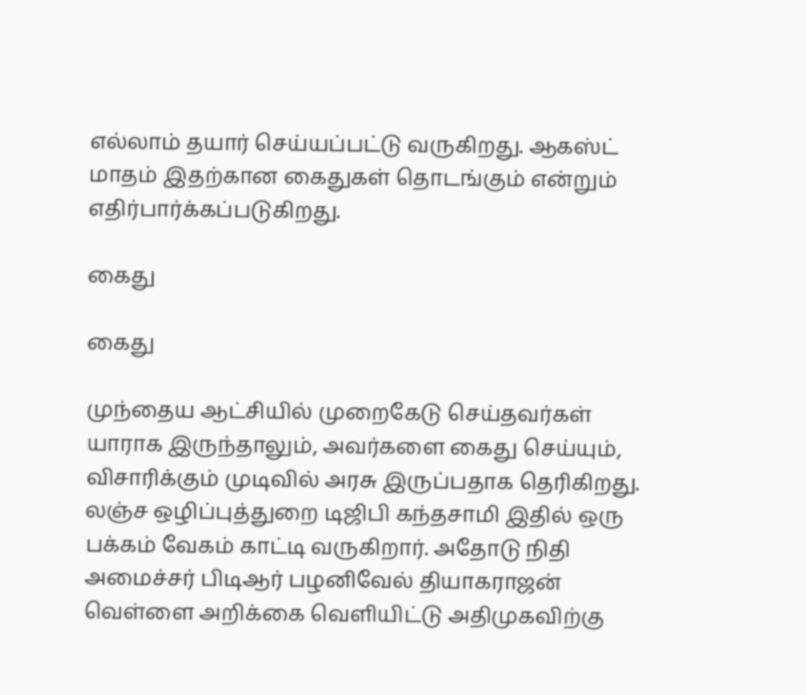எல்லாம் தயார் செய்யப்பட்டு வருகிறது. ஆகஸ்ட் மாதம் இதற்கான கைதுகள் தொடங்கும் என்றும் எதிர்பார்க்கப்படுகிறது.

கைது

கைது

முந்தைய ஆட்சியில் முறைகேடு செய்தவர்கள் யாராக இருந்தாலும், அவர்களை கைது செய்யும், விசாரிக்கும் முடிவில் அரசு இருப்பதாக தெரிகிறது. லஞ்ச ஒழிப்புத்துறை டிஜிபி கந்தசாமி இதில் ஒரு பக்கம் வேகம் காட்டி வருகிறார். அதோடு நிதி அமைச்சர் பிடிஆர் பழனிவேல் தியாகராஜன் வெள்ளை அறிக்கை வெளியிட்டு அதிமுகவிற்கு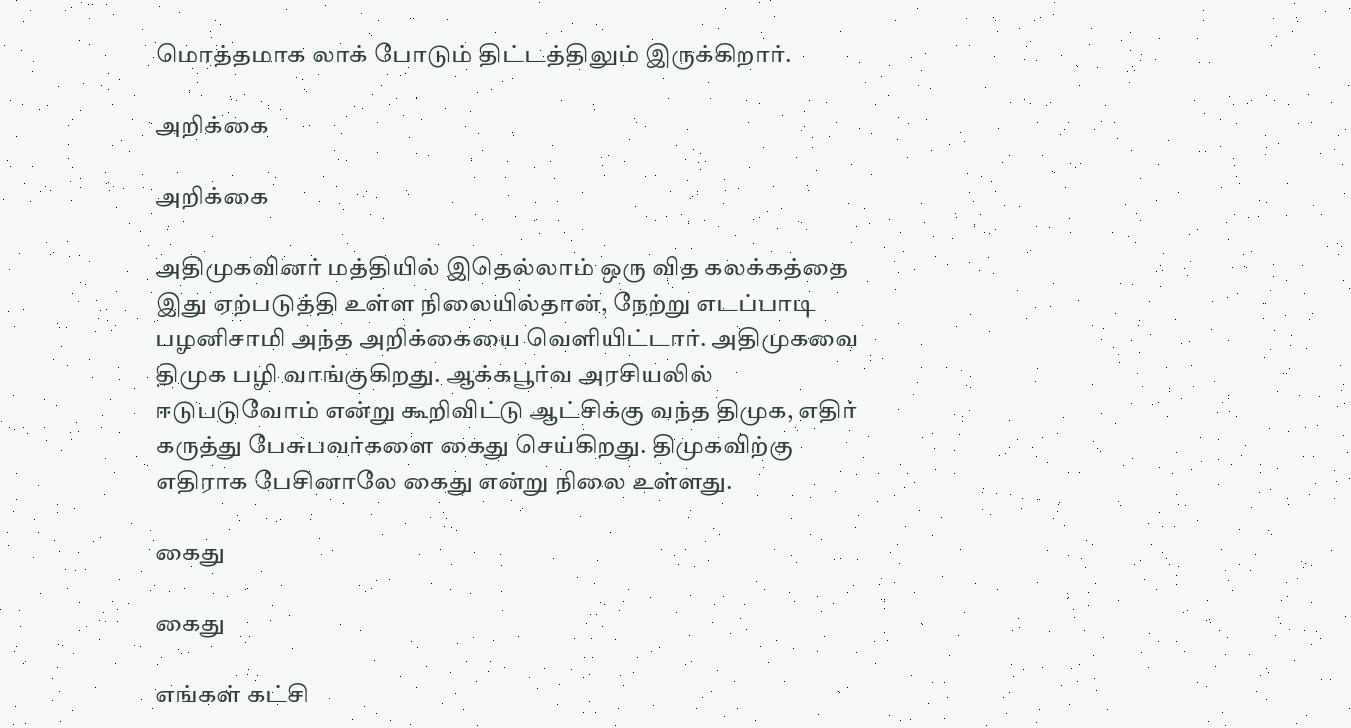மொத்தமாக லாக் போடும் திட்டத்திலும் இருக்கிறார்.

அறிக்கை

அறிக்கை

அதிமுகவினர் மத்தியில் இதெல்லாம் ஒரு வித கலக்கத்தை இது ஏற்படுத்தி உள்ள நிலையில்தான், நேற்று எடப்பாடி பழனிசாமி அந்த அறிக்கையை வெளியிட்டார். அதிமுகவை திமுக பழி வாங்குகிறது. ஆக்கபூர்வ அரசியலில் ஈடுபடுவோம் என்று கூறிவிட்டு ஆட்சிக்கு வந்த திமுக, எதிர் கருத்து பேசுபவர்களை கைது செய்கிறது. திமுகவிற்கு எதிராக பேசினாலே கைது என்று நிலை உள்ளது.

கைது

கைது

எங்கள் கட்சி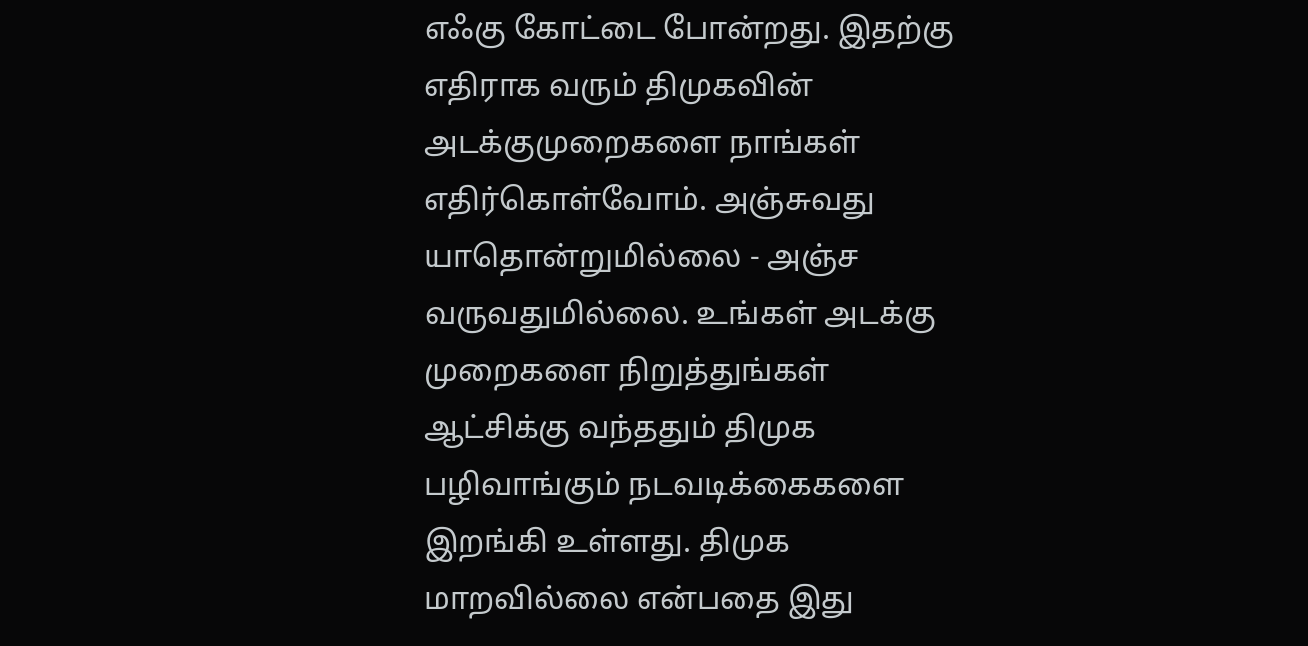எஃகு கோட்டை போன்றது. இதற்கு எதிராக வரும் திமுகவின் அடக்குமுறைகளை நாங்கள் எதிர்கொள்வோம். அஞ்சுவது யாதொன்றுமில்லை - அஞ்ச வருவதுமில்லை. உங்கள் அடக்கு முறைகளை நிறுத்துங்கள் ஆட்சிக்கு வந்ததும் திமுக பழிவாங்கும் நடவடிக்கைகளை இறங்கி உள்ளது. திமுக மாறவில்லை என்பதை இது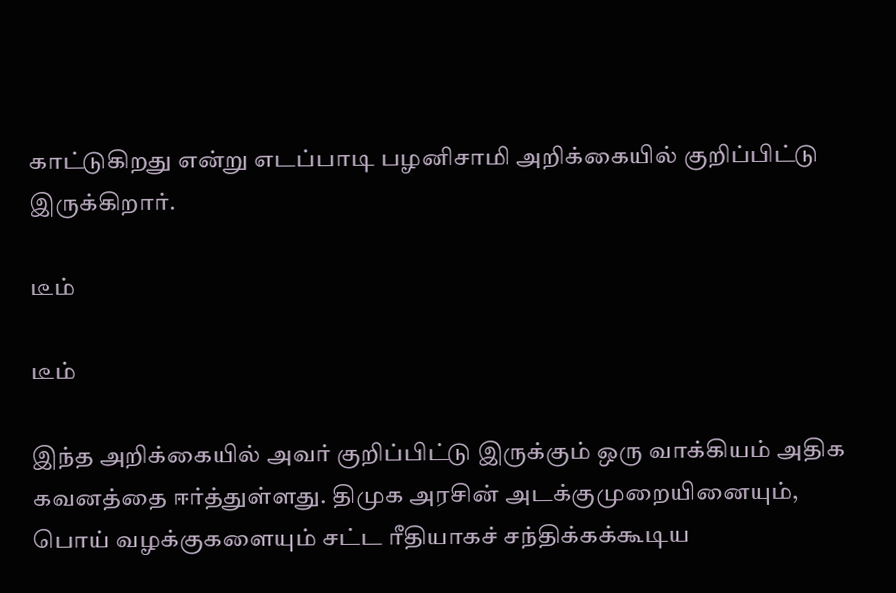காட்டுகிறது என்று எடப்பாடி பழனிசாமி அறிக்கையில் குறிப்பிட்டு இருக்கிறார்.

டீம்

டீம்

இந்த அறிக்கையில் அவர் குறிப்பிட்டு இருக்கும் ஒரு வாக்கியம் அதிக கவனத்தை ஈர்த்துள்ளது. திமுக அரசின் அடக்குமுறையினையும், பொய் வழக்குகளையும் சட்ட ரீதியாகச் சந்திக்கக்கூடிய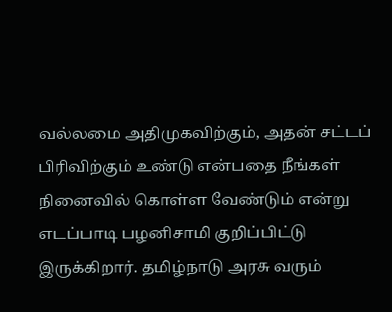வல்லமை அதிமுகவிற்கும், அதன் சட்டப் பிரிவிற்கும் உண்டு என்பதை நீங்கள் நினைவில் கொள்ள வேண்டும் என்று எடப்பாடி பழனிசாமி குறிப்பிட்டு இருக்கிறார். தமிழ்நாடு அரசு வரும்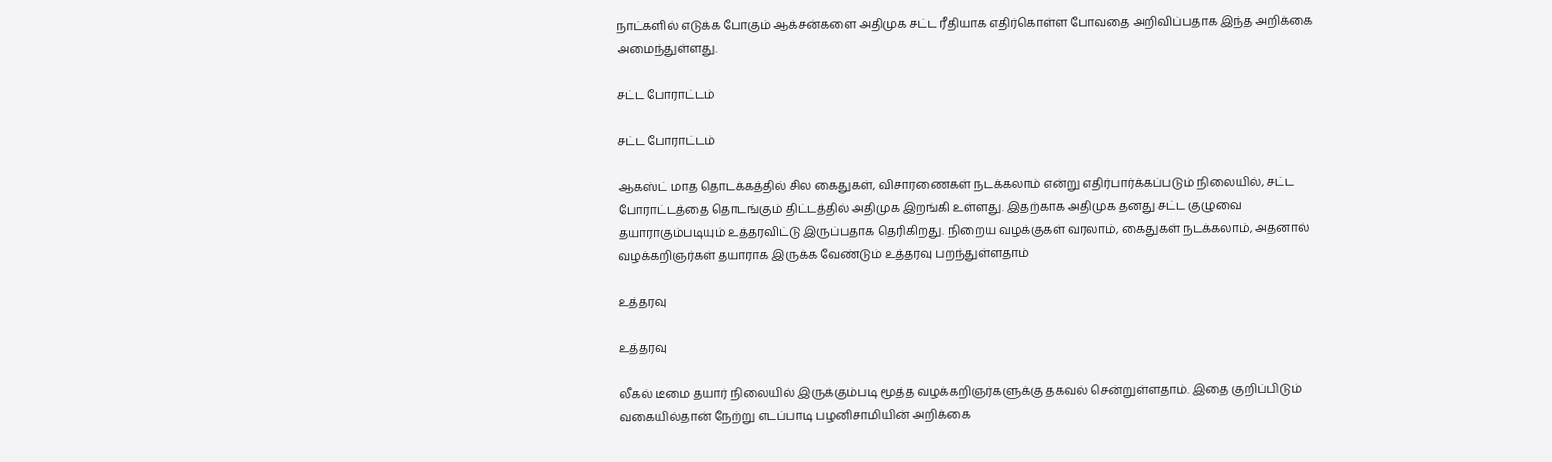நாட்களில் எடுக்க போகும் ஆக்சன்களை அதிமுக சட்ட ரீதியாக எதிர்கொள்ள போவதை அறிவிப்பதாக இந்த அறிக்கை அமைந்துள்ளது.

சட்ட போராட்டம்

சட்ட போராட்டம்

ஆகஸ்ட் மாத தொடக்கத்தில் சில கைதுகள், விசாரணைகள் நடக்கலாம் என்று எதிர்பார்க்கப்படும் நிலையில், சட்ட போராட்டத்தை தொடங்கும் திட்டத்தில் அதிமுக இறங்கி உள்ளது. இதற்காக அதிமுக தனது சட்ட குழுவை தயாராகும்படியும் உத்தரவிட்டு இருப்பதாக தெரிகிறது. நிறைய வழக்குகள் வரலாம், கைதுகள் நடக்கலாம், அதனால் வழக்கறிஞர்கள் தயாராக இருக்க வேண்டும் உத்தரவு பறந்துள்ளதாம்

உத்தரவு

உத்தரவு

லீகல் டீமை தயார் நிலையில் இருக்கும்படி மூத்த வழக்கறிஞர்களுக்கு தகவல் சென்றுள்ளதாம். இதை குறிப்பிடும் வகையில்தான் நேற்று எடப்பாடி பழனிசாமியின் அறிக்கை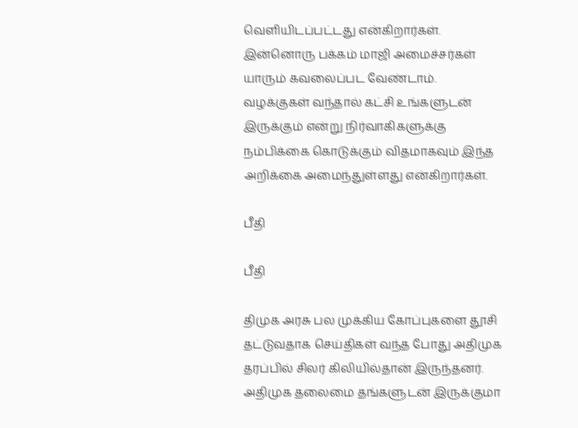வெளியிடப்பட்டது என்கிறார்கள். இன்னொரு பக்கம் மாஜி அமைச்சர்கள் யாரும் கவலைப்பட வேண்டாம். வழக்குகள் வந்தால் கட்சி உங்களுடன் இருக்கும் என்று நிர்வாகிகளுக்கு நம்பிக்கை கொடுக்கும் விதமாகவும் இந்த அறிக்கை அமைந்துள்ளது என்கிறார்கள்.

பீதி

பீதி

திமுக அரசு பல முக்கிய கோப்புகளை தூசி தட்டுவதாக செய்திகள் வந்த போது அதிமுக தரப்பில் சிலர் கிலியில்தான் இருந்தனர். அதிமுக தலைமை தங்களுடன் இருக்குமா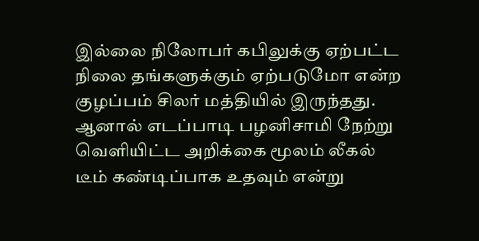இல்லை நிலோபர் கபிலுக்கு ஏற்பட்ட நிலை தங்களுக்கும் ஏற்படுமோ என்ற குழப்பம் சிலர் மத்தியில் இருந்தது. ஆனால் எடப்பாடி பழனிசாமி நேற்று வெளியிட்ட அறிக்கை மூலம் லீகல் டீம் கண்டிப்பாக உதவும் என்று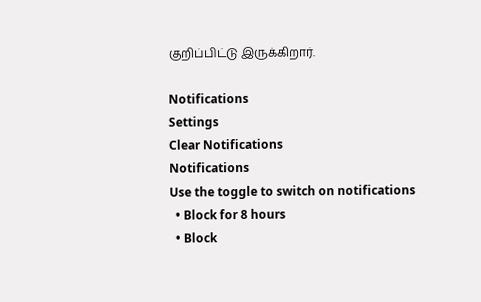குறிப்பிட்டு இருக்கிறார்.

Notifications
Settings
Clear Notifications
Notifications
Use the toggle to switch on notifications
  • Block for 8 hours
  • Block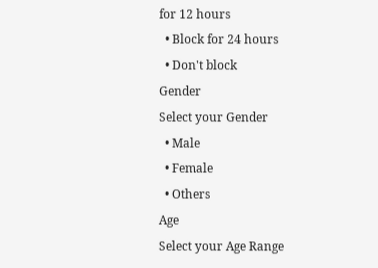for 12 hours
  • Block for 24 hours
  • Don't block
Gender
Select your Gender
  • Male
  • Female
  • Others
Age
Select your Age Range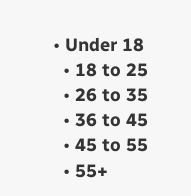• Under 18
  • 18 to 25
  • 26 to 35
  • 36 to 45
  • 45 to 55
  • 55+